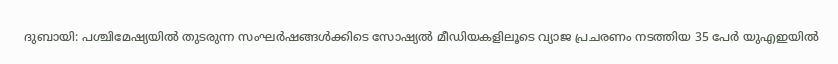ദുബായി: പശ്ചിമേഷ്യയിൽ തുടരുന്ന സംഘർഷങ്ങൾക്കിടെ സോഷ്യൽ മീഡിയകളിലൂടെ വ്യാജ പ്രചരണം നടത്തിയ 35 പേർ യുഎഇയിൽ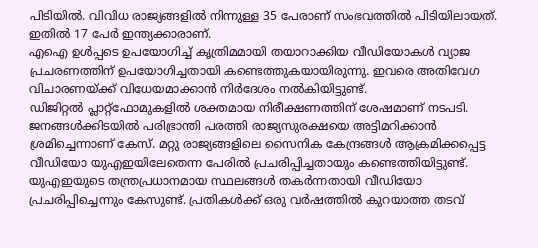പിടിയിൽ. വിവിധ രാജ്യങ്ങളിൽ നിന്നുള്ള 35 പേരാണ് സംഭവത്തിൽ പിടിയിലായത്.
ഇതിൽ 17 പേർ ഇന്ത്യക്കാരാണ്.
എഐ ഉൾപ്പടെ ഉപയോഗിച്ച് കൃത്രിമമായി തയാറാക്കിയ വീഡിയോകൾ വ്യാജ പ്രചരണത്തിന് ഉപയോഗിച്ചതായി കണ്ടെത്തുകയായിരുന്നു. ഇവരെ അതിവേഗ വിചാരണയ്ക്ക് വിധേയമാക്കാൻ നിർദേശം നൽകിയിട്ടുണ്ട്.
ഡിജിറ്റൽ പ്ലാറ്റ്ഫോമുകളിൽ ശക്തമായ നിരീക്ഷണത്തിന് ശേഷമാണ് നടപടി. ജനങ്ങൾക്കിടയിൽ പരിഭ്രാന്തി പരത്തി രാജ്യസുരക്ഷയെ അട്ടിമറിക്കാൻ ശ്രമിച്ചെന്നാണ് കേസ്. മറ്റു രാജ്യങ്ങളിലെ സൈനിക കേന്ദ്രങ്ങൾ ആക്രമിക്കപ്പെട്ട വീഡിയോ യുഎഇയിലേതെന്ന പേരിൽ പ്രചരിപ്പിച്ചതായും കണ്ടെത്തിയിട്ടുണ്ട്.
യുഎഇയുടെ തന്ത്രപ്രധാനമായ സ്ഥലങ്ങൾ തകർന്നതായി വീഡിയോ പ്രചരിപ്പിച്ചെന്നും കേസുണ്ട്. പ്രതികൾക്ക് ഒരു വർഷത്തിൽ കുറയാത്ത തടവ്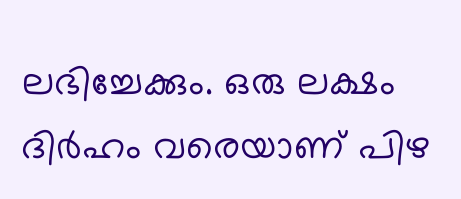ലഭിച്ചേക്കും. ഒരു ലക്ഷം ദിർഹം വരെയാണ് പിഴ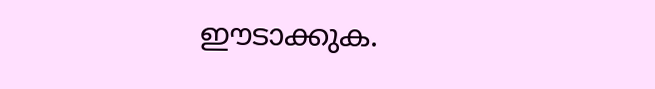ഈടാക്കുക.